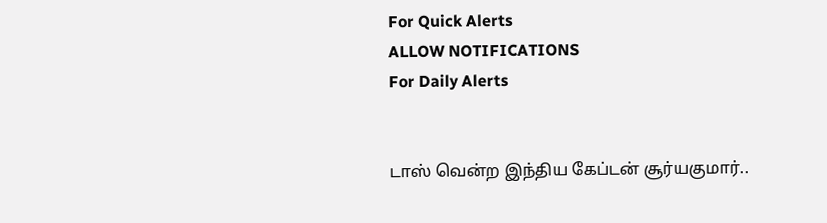For Quick Alerts
ALLOW NOTIFICATIONS
For Daily Alerts


டாஸ் வென்ற இந்திய கேப்டன் சூர்யகுமார்..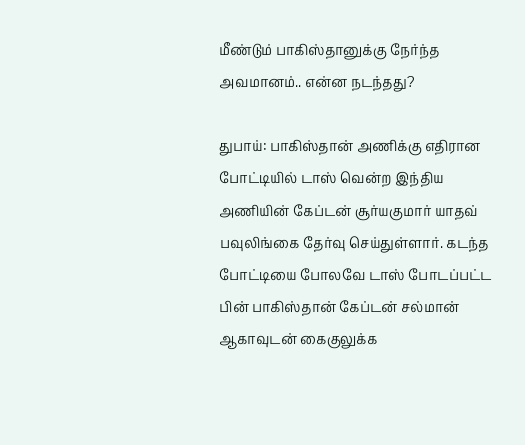மீண்டும் பாகிஸ்தானுக்கு நேர்ந்த அவமானம்.. என்ன நடந்தது?

துபாய்: பாகிஸ்தான் அணிக்கு எதிரான போட்டியில் டாஸ் வென்ற இந்திய அணியின் கேப்டன் சூர்யகுமார் யாதவ் பவுலிங்கை தேர்வு செய்துள்ளார். கடந்த போட்டியை போலவே டாஸ் போடப்பட்ட பின் பாகிஸ்தான் கேப்டன் சல்மான் ஆகாவுடன் கைகுலுக்க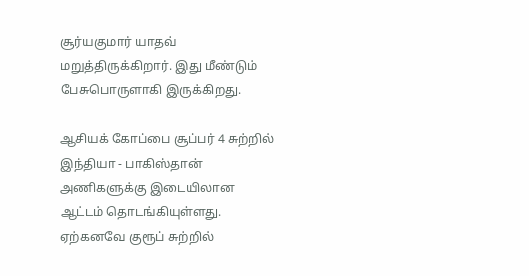சூர்யகுமார் யாதவ் மறுத்திருக்கிறார். இது மீண்டும் பேசுபொருளாகி இருக்கிறது.

ஆசியக் கோப்பை சூப்பர் 4 சுற்றில் இந்தியா - பாகிஸ்தான் அணிகளுக்கு இடையிலான ஆட்டம் தொடங்கியுள்ளது. ஏற்கனவே குரூப் சுற்றில்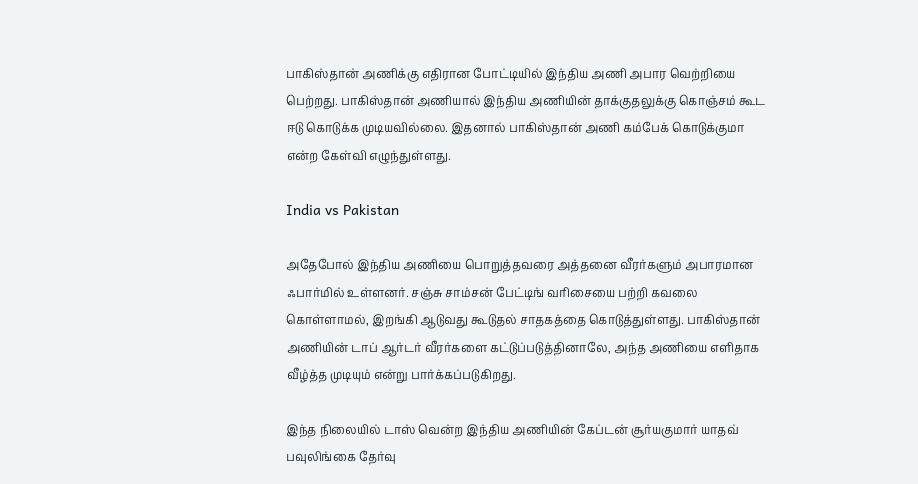பாகிஸ்தான் அணிக்கு எதிரான போட்டியில் இந்திய அணி அபார வெற்றியை பெற்றது. பாகிஸ்தான் அணியால் இந்திய அணியின் தாக்குதலுக்கு கொஞ்சம் கூட ஈடு கொடுக்க முடியவில்லை. இதனால் பாகிஸ்தான் அணி கம்பேக் கொடுக்குமா என்ற கேள்வி எழுந்துள்ளது.

India vs Pakistan

அதேபோல் இந்திய அணியை பொறுத்தவரை அத்தனை வீரர்களும் அபாரமான ஃபார்மில் உள்ளனர். சஞ்சு சாம்சன் பேட்டிங் வரிசையை பற்றி கவலை கொள்ளாமல், இறங்கி ஆடுவது கூடுதல் சாதகத்தை கொடுத்துள்ளது. பாகிஸ்தான் அணியின் டாப் ஆர்டர் வீரர்களை கட்டுப்படுத்தினாலே, அந்த அணியை எளிதாக வீழ்த்த முடியும் என்று பார்க்கப்படுகிறது.

இந்த நிலையில் டாஸ் வென்ற இந்திய அணியின் கேப்டன் சூர்யகுமார் யாதவ் பவுலிங்கை தேர்வு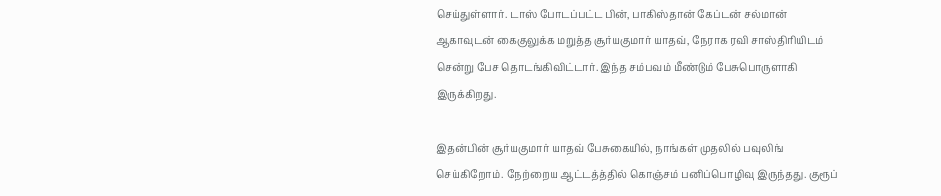செய்துள்ளார். டாஸ் போடப்பட்ட பின், பாகிஸ்தான் கேப்டன் சல்மான் ஆகாவுடன் கைகுலுக்க மறுத்த சூர்யகுமார் யாதவ், நேராக ரவி சாஸ்திரியிடம் சென்று பேச தொடங்கிவிட்டார். இந்த சம்பவம் மீண்டும் பேசுபொருளாகி இருக்கிறது.

இதன்பின் சூர்யகுமார் யாதவ் பேசுகையில், நாங்கள் முதலில் பவுலிங் செய்கிறோம். நேற்றைய ஆட்டத்த்தில் கொஞ்சம் பனிப்பொழிவு இருந்தது. குரூப்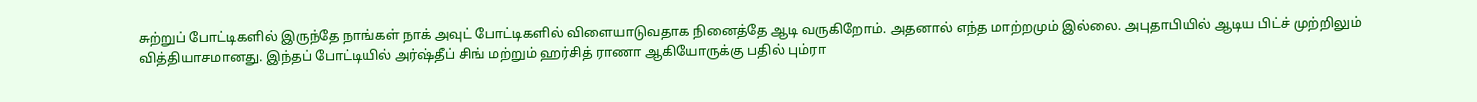சுற்றுப் போட்டிகளில் இருந்தே நாங்கள் நாக் அவுட் போட்டிகளில் விளையாடுவதாக நினைத்தே ஆடி வருகிறோம். அதனால் எந்த மாற்றமும் இல்லை. அபுதாபியில் ஆடிய பிட்ச் முற்றிலும் வித்தியாசமானது. இந்தப் போட்டியில் அர்ஷ்தீப் சிங் மற்றும் ஹர்சித் ராணா ஆகியோருக்கு பதில் பும்ரா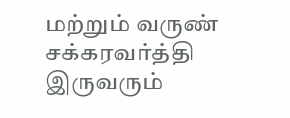மற்றும் வருண் சக்கரவர்த்தி இருவரும்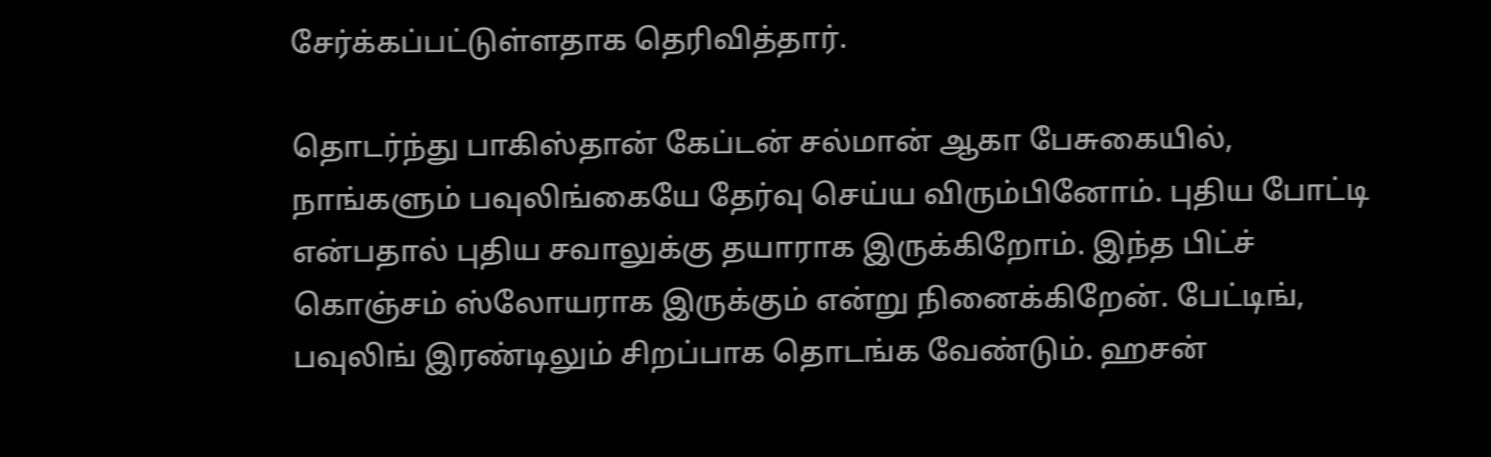சேர்க்கப்பட்டுள்ளதாக தெரிவித்தார்.

தொடர்ந்து பாகிஸ்தான் கேப்டன் சல்மான் ஆகா பேசுகையில், நாங்களும் பவுலிங்கையே தேர்வு செய்ய விரும்பினோம். புதிய போட்டி என்பதால் புதிய சவாலுக்கு தயாராக இருக்கிறோம். இந்த பிட்ச் கொஞ்சம் ஸ்லோயராக இருக்கும் என்று நினைக்கிறேன். பேட்டிங், பவுலிங் இரண்டிலும் சிறப்பாக தொடங்க வேண்டும். ஹசன்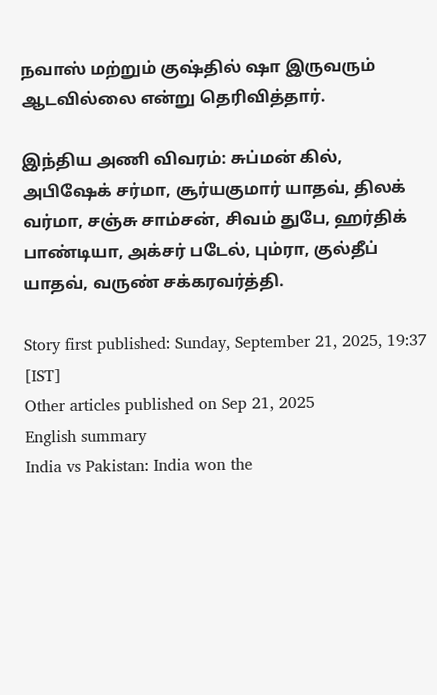நவாஸ் மற்றும் குஷ்தில் ஷா இருவரும் ஆடவில்லை என்று தெரிவித்தார்.

இந்திய அணி விவரம்: சுப்மன் கில், அபிஷேக் சர்மா, சூர்யகுமார் யாதவ், திலக் வர்மா, சஞ்சு சாம்சன், சிவம் துபே, ஹர்திக் பாண்டியா, அக்சர் படேல், பும்ரா, குல்தீப் யாதவ், வருண் சக்கரவர்த்தி.

Story first published: Sunday, September 21, 2025, 19:37 [IST]
Other articles published on Sep 21, 2025
English summary
India vs Pakistan: India won the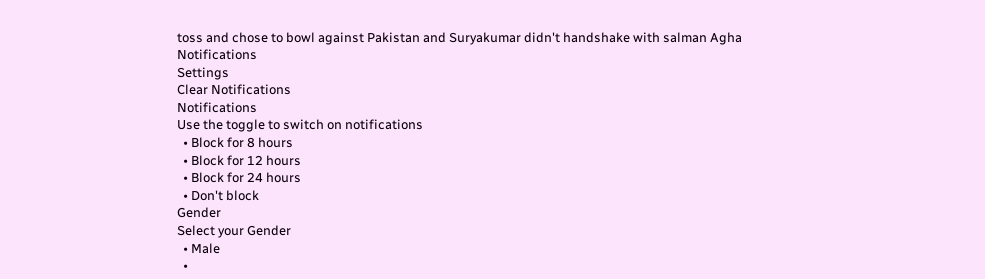toss and chose to bowl against Pakistan and Suryakumar didn't handshake with salman Agha
Notifications
Settings
Clear Notifications
Notifications
Use the toggle to switch on notifications
  • Block for 8 hours
  • Block for 12 hours
  • Block for 24 hours
  • Don't block
Gender
Select your Gender
  • Male
  •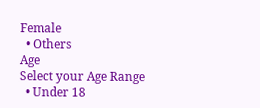Female
  • Others
Age
Select your Age Range
  • Under 18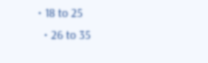• 18 to 25
  • 26 to 35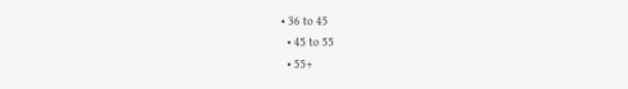• 36 to 45
  • 45 to 55
  • 55+